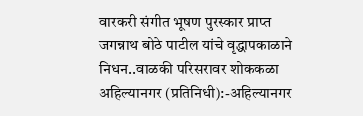वारकरी संगीत भूषण पुरस्कार प्राप्त जगन्नाथ बोठे पाटील यांचे वृद्धापकाळाने निधन..वाळकी परिसरावर शोककळा
अहिल्यानगर (प्रतिनिधी):-अहिल्यानगर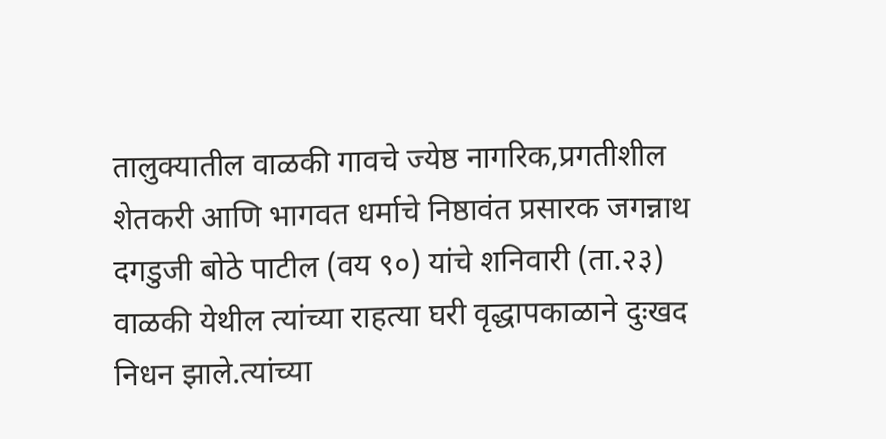तालुक्यातील वाळकी गावचे ज्येष्ठ नागरिक,प्रगतीशील शेतकरी आणि भागवत धर्माचे निष्ठावंत प्रसारक जगन्नाथ दगडुजी बोठे पाटील (वय ९०) यांचे शनिवारी (ता.२३) वाळकी येथील त्यांच्या राहत्या घरी वृद्धापकाळाने दुःखद निधन झाले.त्यांच्या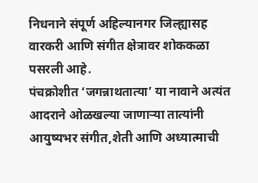निधनाने संपूर्ण अहिल्यानगर जिल्ह्यासह वारकरी आणि संगीत क्षेत्रावर शोककळा पसरली आहे.
पंचक्रोशीत ‘जगन्नाथतात्या’ या नावाने अत्यंत आदराने ओळखल्या जाणाऱ्या तात्यांनी आयुष्यभर संगीत,शेती आणि अध्यात्माची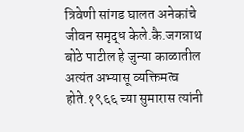त्रिवेणी सांगड घालत अनेकांचे जीवन समृद्ध केले.कै.जगन्नाथ बोठे पाटील हे जुन्या काळातील अत्यंत अभ्यासू व्यक्तिमत्व होते.१९६६ च्या सुमारास त्यांनी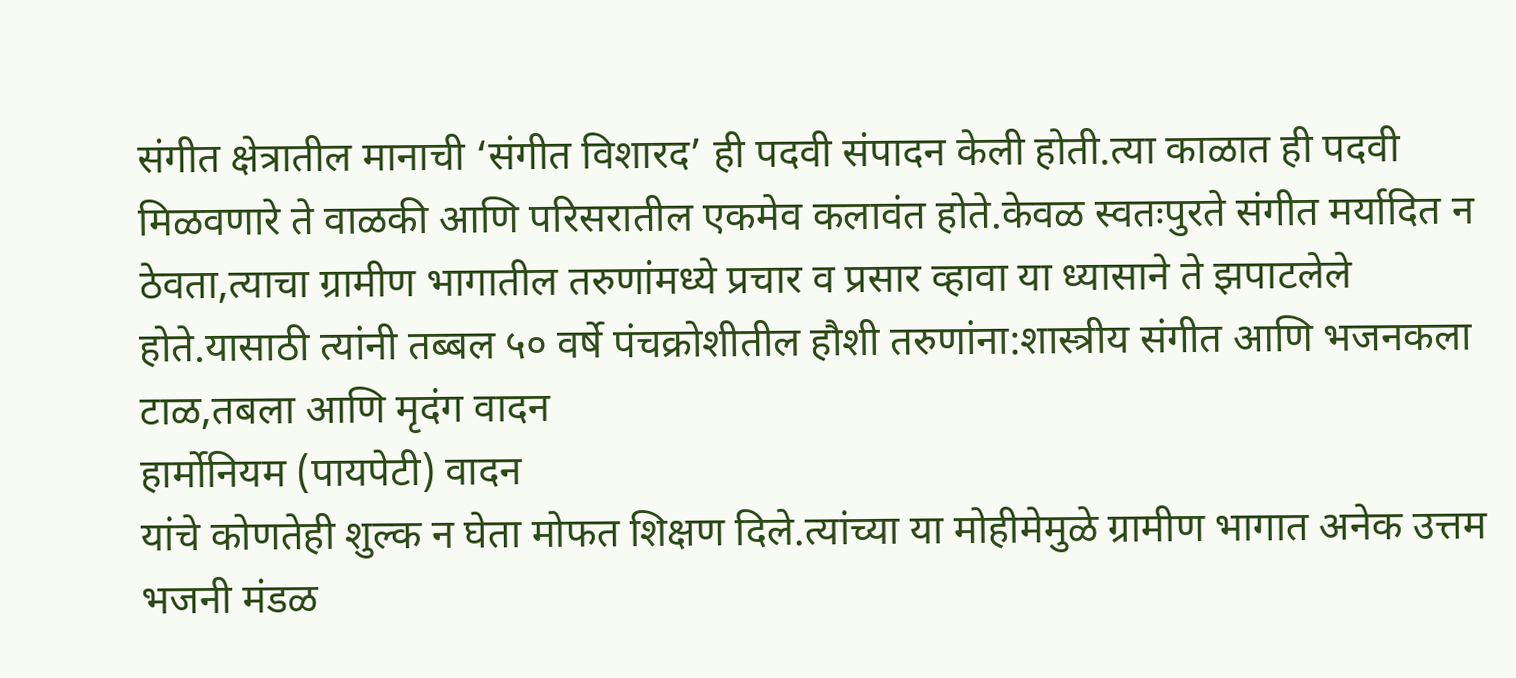संगीत क्षेत्रातील मानाची ‘संगीत विशारद’ ही पदवी संपादन केली होती.त्या काळात ही पदवी मिळवणारे ते वाळकी आणि परिसरातील एकमेव कलावंत होते.केवळ स्वतःपुरते संगीत मर्यादित न ठेवता,त्याचा ग्रामीण भागातील तरुणांमध्ये प्रचार व प्रसार व्हावा या ध्यासाने ते झपाटलेले होते.यासाठी त्यांनी तब्बल ५० वर्षे पंचक्रोशीतील हौशी तरुणांना:शास्त्रीय संगीत आणि भजनकला टाळ,तबला आणि मृदंग वादन
हार्मोनियम (पायपेटी) वादन
यांचे कोणतेही शुल्क न घेता मोफत शिक्षण दिले.त्यांच्या या मोहीमेमुळे ग्रामीण भागात अनेक उत्तम भजनी मंडळ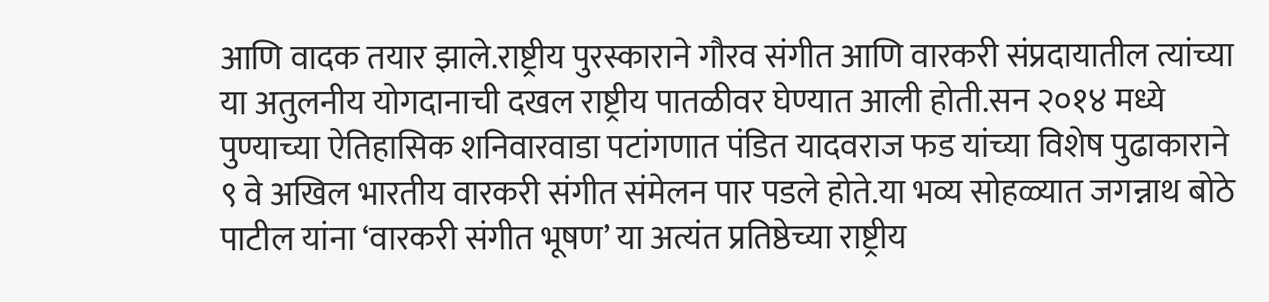आणि वादक तयार झाले.राष्ट्रीय पुरस्काराने गौरव संगीत आणि वारकरी संप्रदायातील त्यांच्या या अतुलनीय योगदानाची दखल राष्ट्रीय पातळीवर घेण्यात आली होती.सन २०१४ मध्ये पुण्याच्या ऐतिहासिक शनिवारवाडा पटांगणात पंडित यादवराज फड यांच्या विशेष पुढाकाराने ९ वे अखिल भारतीय वारकरी संगीत संमेलन पार पडले होते.या भव्य सोहळ्यात जगन्नाथ बोठे पाटील यांना ‘वारकरी संगीत भूषण’ या अत्यंत प्रतिष्ठेच्या राष्ट्रीय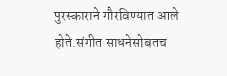पुरस्काराने गौरविण्यात आले होते.संगीत साधनेसोबतच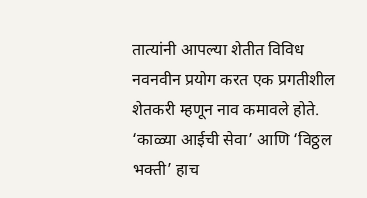तात्यांनी आपल्या शेतीत विविध नवनवीन प्रयोग करत एक प्रगतीशील शेतकरी म्हणून नाव कमावले होते. ‘काळ्या आईची सेवा’ आणि ‘विठ्ठल भक्ती’ हाच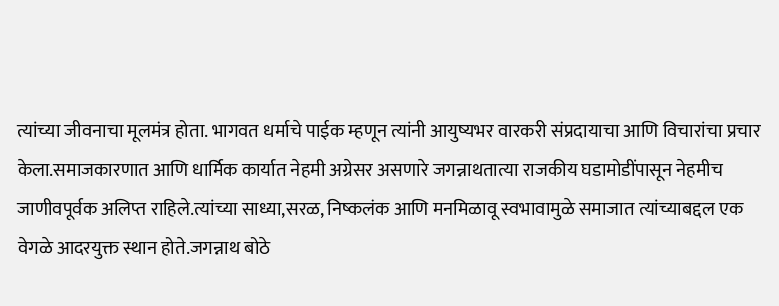त्यांच्या जीवनाचा मूलमंत्र होता. भागवत धर्माचे पाईक म्हणून त्यांनी आयुष्यभर वारकरी संप्रदायाचा आणि विचारांचा प्रचार केला.समाजकारणात आणि धार्मिक कार्यात नेहमी अग्रेसर असणारे जगन्नाथतात्या राजकीय घडामोडींपासून नेहमीच जाणीवपूर्वक अलिप्त राहिले.त्यांच्या साध्या,सरळ, निष्कलंक आणि मनमिळावू स्वभावामुळे समाजात त्यांच्याबद्दल एक वेगळे आदरयुक्त स्थान होते.जगन्नाथ बोठे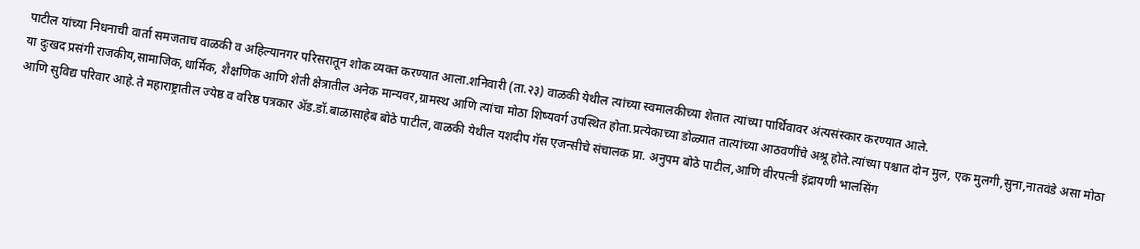पाटील यांच्या निधनाची वार्ता समजताच वाळकी व अहिल्यानगर परिसरातून शोक व्यक्त करण्यात आला.शनिवारी (ता.२३) वाळकी येथील त्यांच्या स्वमालकीच्या शेतात त्यांच्या पार्थिवावर अंत्यसंस्कार करण्यात आले.
या दुःखद प्रसंगी राजकीय,सामाजिक,धार्मिक, शैक्षणिक आणि शेती क्षेत्रातील अनेक मान्यवर,ग्रामस्थ आणि त्यांचा मोठा शिष्यवर्ग उपस्थित होता.प्रत्येकाच्या डोळ्यात तात्यांच्या आठवणींचे अश्रू होते.त्यांच्या पश्चात दोन मुल, एक मुलगी,सुना,नातवंडे असा मोठा आणि सुविद्य परिवार आहे.ते महाराष्ट्रातील ज्येष्ठ व वरिष्ठ पत्रकार ॲड.डॉ.बाळासाहेब बोठे पाटील,वाळकी येथील यशदीप गॅस एजन्सीचे संचालक प्रा. अनुपम बोठे पाटील,आणि वीरपत्नी इंद्रायणी भालसिंग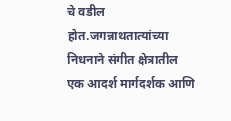चे वडील होत.जगन्नाथतात्यांच्या निधनाने संगीत क्षेत्रातील एक आदर्श मार्गदर्शक आणि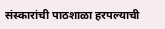संस्कारांची पाठशाळा हरपल्याची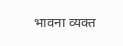भावना व्यक्त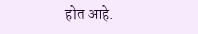होत आहे.